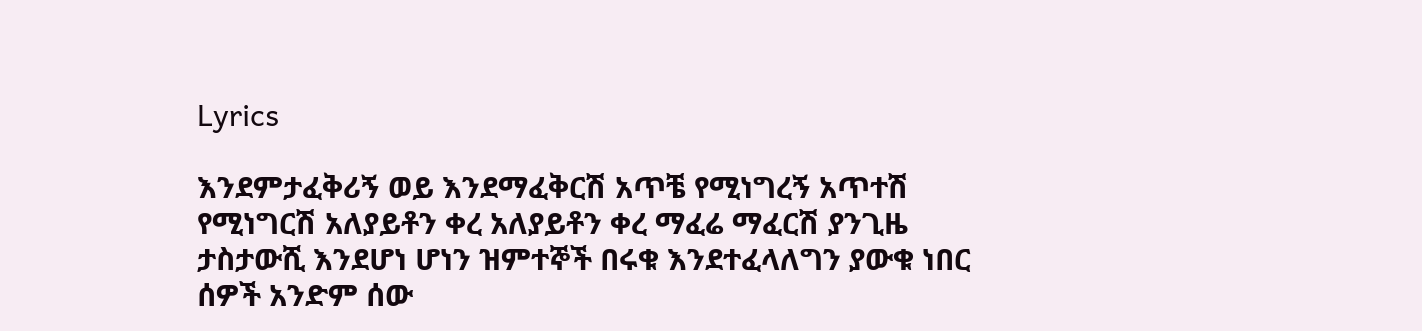Lyrics

እንደምታፈቅሪኝ ወይ እንደማፈቅርሽ አጥቼ የሚነግረኝ አጥተሽ የሚነግርሽ አለያይቶን ቀረ አለያይቶን ቀረ ማፈሬ ማፈርሽ ያንጊዜ ታስታውሺ እንደሆነ ሆነን ዝምተኞች በሩቁ እንደተፈላለግን ያውቁ ነበር ሰዎች አንድም ሰው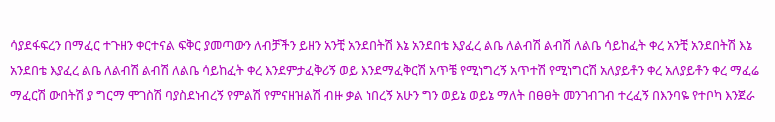ሳያደፋፍረን በማፈር ተጉዘን ቀርተናል ፍቅር ያመጣውን ለብቻችን ይዘን አንቺ አንደበትሽ እኔ አንደበቴ እያፈረ ልቤ ለልብሽ ልብሽ ለልቤ ሳይከፈት ቀረ አንቺ አንደበትሽ እኔ አንደበቴ እያፈረ ልቤ ለልብሽ ልብሽ ለልቤ ሳይከፈት ቀረ እንደምታፈቅሪኝ ወይ እንደማፈቅርሽ አጥቼ የሚነግረኝ አጥተሽ የሚነግርሽ አለያይቶን ቀረ አለያይቶን ቀረ ማፈሬ ማፈርሽ ውበትሽ ያ ግርማ ሞገስሽ ባያስደነብረኝ የምልሽ የምናዘዝልሽ ብዙ ቃል ነበረኝ አሁን ግን ወይኔ ወይኔ ማለት በፀፀት መንገብገብ ተረፈኝ በእንባዬ የተቦካ እንጀራ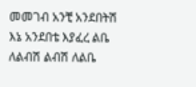መመገብ አንቺ አንደበትሽ እኔ አንደበቴ እያፈረ ልቤ ለልብሽ ልብሽ ለልቤ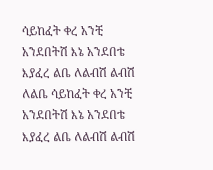ሳይከፈት ቀረ አንቺ አንደበትሽ እኔ አንደበቴ እያፈረ ልቤ ለልብሽ ልብሽ ለልቤ ሳይከፈት ቀረ አንቺ አንደበትሽ እኔ አንደበቴ እያፈረ ልቤ ለልብሽ ልብሽ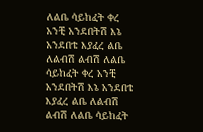ለልቤ ሳይከፈት ቀረ አንቺ አንደበትሽ እኔ አንደበቴ እያፈረ ልቤ ለልብሽ ልብሽ ለልቤ ሳይከፈት ቀረ አንቺ አንደበትሽ እኔ አንደበቴ እያፈረ ልቤ ለልብሽ ልብሽ ለልቤ ሳይከፈት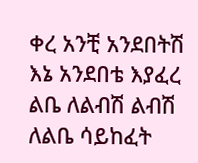ቀረ አንቺ አንደበትሽ እኔ አንደበቴ እያፈረ ልቤ ለልብሽ ልብሽ ለልቤ ሳይከፈት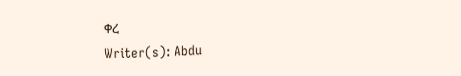ቀረ
Writer(s): Abdu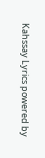Kahssay Lyrics powered by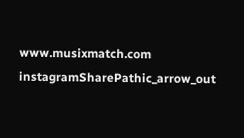www.musixmatch.com
instagramSharePathic_arrow_out